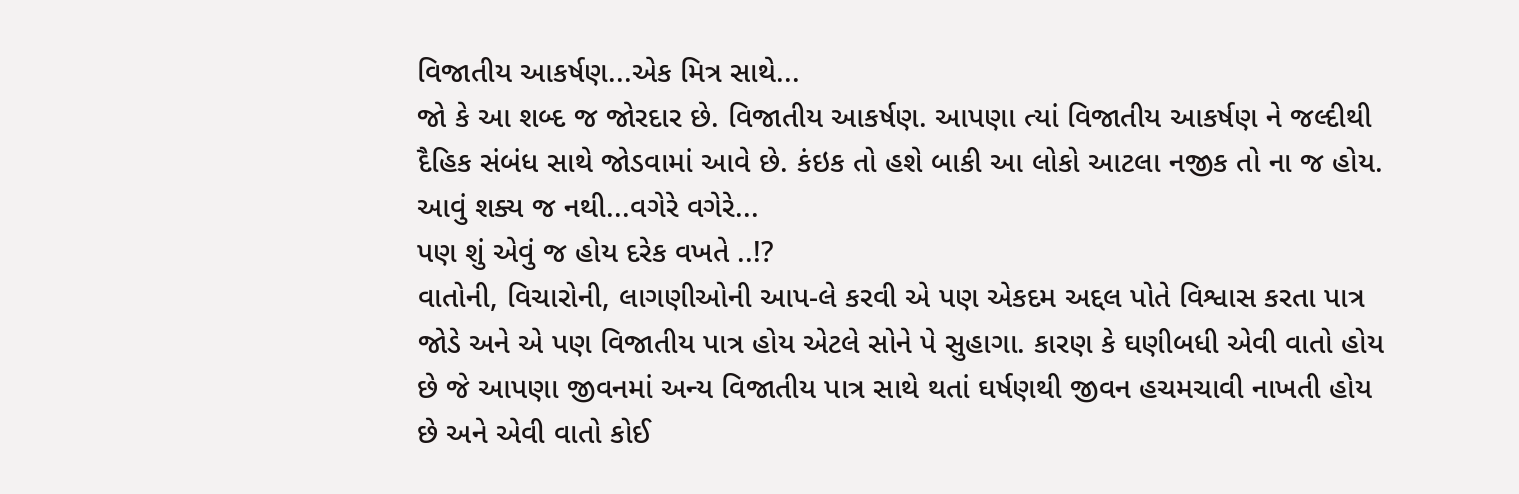વિજાતીય આકર્ષણ...એક મિત્ર સાથે...
જો કે આ શબ્દ જ જોરદાર છે. વિજાતીય આકર્ષણ. આપણા ત્યાં વિજાતીય આકર્ષણ ને જલ્દીથી દૈહિક સંબંધ સાથે જોડવામાં આવે છે. કંઇક તો હશે બાકી આ લોકો આટલા નજીક તો ના જ હોય. આવું શક્ય જ નથી...વગેરે વગેરે...
પણ શું એવું જ હોય દરેક વખતે ..!?
વાતોની, વિચારોની, લાગણીઓની આપ-લે કરવી એ પણ એકદમ અદ્દલ પોતે વિશ્વાસ કરતા પાત્ર જોડે અને એ પણ વિજાતીય પાત્ર હોય એટલે સોને પે સુહાગા. કારણ કે ઘણીબધી એવી વાતો હોય છે જે આપણા જીવનમાં અન્ય વિજાતીય પાત્ર સાથે થતાં ઘર્ષણથી જીવન હચમચાવી નાખતી હોય છે અને એવી વાતો કોઈ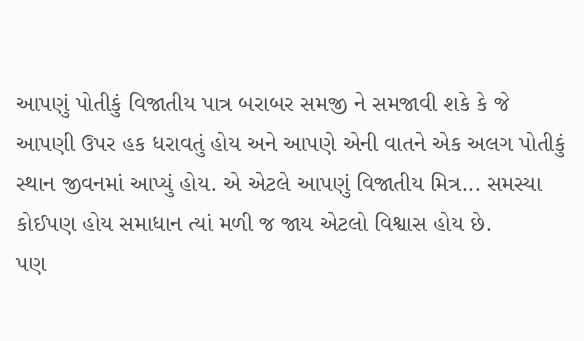આપણું પોતીકું વિજાતીય પાત્ર બરાબર સમજી ને સમજાવી શકે કે જે આપણી ઉપર હક ધરાવતું હોય અને આપણે એની વાતને એક અલગ પોતીકું સ્થાન જીવનમાં આપ્યું હોય. એ એટલે આપણું વિજાતીય મિત્ર... સમસ્યા કોઈપણ હોય સમાધાન ત્યાં મળી જ જાય એટલો વિશ્વાસ હોય છે.
પણ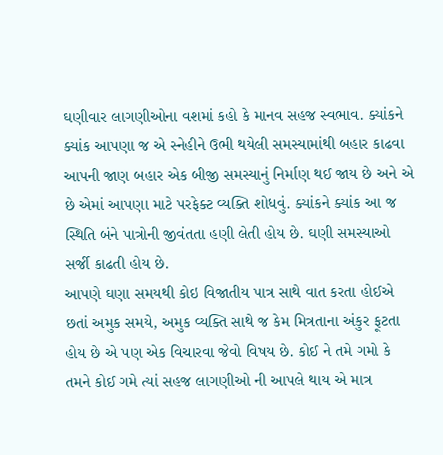ઘણીવાર લાગણીઓના વશમાં કહો કે માનવ સહજ સ્વભાવ. ક્યાંકને ક્યાંક આપણા જ એ સ્નેહીને ઉભી થયેલી સમસ્યામાંથી બહાર કાઢવા આપની જાણ બહાર એક બીજી સમસ્યાનું નિર્માણ થઈ જાય છે અને એ છે એમાં આપણા માટે પરફેક્ટ વ્યક્તિ શોધવું. ક્યાંકને ક્યાંક આ જ સ્થિતિ બંને પાત્રોની જીવંતતા હણી લેતી હોય છે. ઘણી સમસ્યાઓ સર્જી કાઢતી હોય છે.
આપણે ઘણા સમયથી કોઇ વિજાતીય પાત્ર સાથે વાત કરતા હોઈએ છતાં અમુક સમયે, અમુક વ્યક્તિ સાથે જ કેમ મિત્રતાના અંકુર ફૂટતા હોય છે એ પણ એક વિચારવા જેવો વિષય છે. કોઈ ને તમે ગમો કે તમને કોઈ ગમે ત્યાં સહજ લાગણીઓ ની આપલે થાય એ માત્ર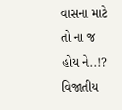વાસના માટે તો ના જ હોય ને..!?
વિજાતીય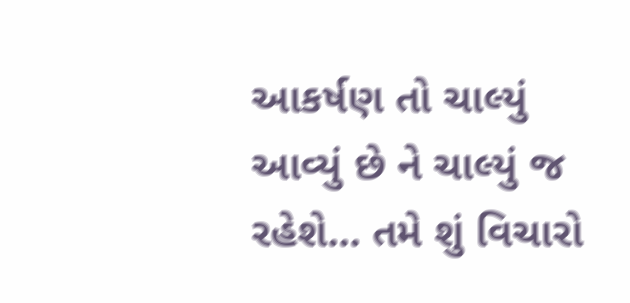આકર્ષણ તો ચાલ્યું આવ્યું છે ને ચાલ્યું જ રહેશે... તમે શું વિચારો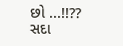છો ...!!??
સદા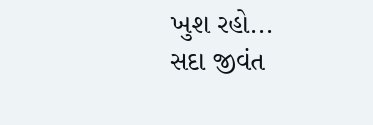ખુશ રહો...
સદા જીવંત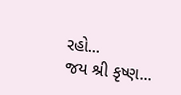રહો...
જય શ્રી કૃષ્ણ...